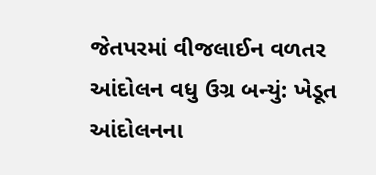જેતપરમાં વીજલાઈન વળતર આંદોલન વધુ ઉગ્ર બન્યું: ખેડૂત આંદોલનના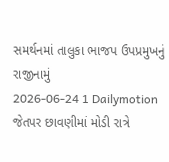સમર્થનમાં તાલુકા ભાજપ ઉપપ્રમુખનું રાજીનામું
2026-06-24 1 Dailymotion
જેતપર છાવણીમાં મોડી રાત્રે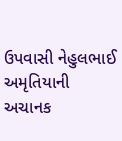ઉપવાસી નેહુલભાઈ અમૃતિયાની અચાનક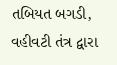તબિયત બગડી, વહીવટી તંત્ર દ્વારા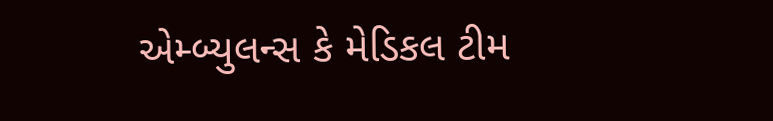એમ્બ્યુલન્સ કે મેડિકલ ટીમ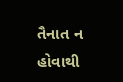તૈનાત ન હોવાથી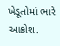ખેડૂતોમાં ભારે આક્રોશ.